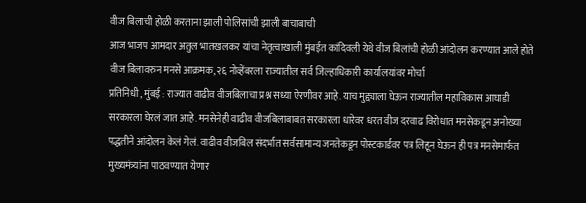वीज बिलाची होळी करताना झाली पोलिसांची झाली बाचाबाची
आज भाजप आमदार अतुल भातखलकर यांचा नेतृत्वाखाली मुंबईत कांदिवली येथे वीज बिलांची होळी आंदोलन करण्यात आले होते
वीज बिलावरुन मनसे आक्रमक, २६ नोव्हेंबरला राज्यातील सर्व जिल्हाधिकारी कार्यालयांवर मोर्चा
प्रतिनिधी , मुंबई : राज्यात वाढीव वीजबिलाचा प्रश्न सध्या ऐरणीवर आहे. याच मुद्द्याला घेऊन राज्यातील महाविकास आघाडी सरकारला घेरलं जात आहे. मनसेनेही वाढीव वीजबिलाबाबत सरकारला धारेवर धरत वीज दरवाढ विरोधात मनसेकडून अनोख्या पद्धतीने आंदोलन केलं गेलं. वाढीव वीजबिल संदर्भात सर्वसामान्य जनतेकडून पोस्टकार्डवर पत्र लिहून घेऊन ही पत्र मनसेमार्फत मुख्यमंत्र्यांना पाठवण्यात येणार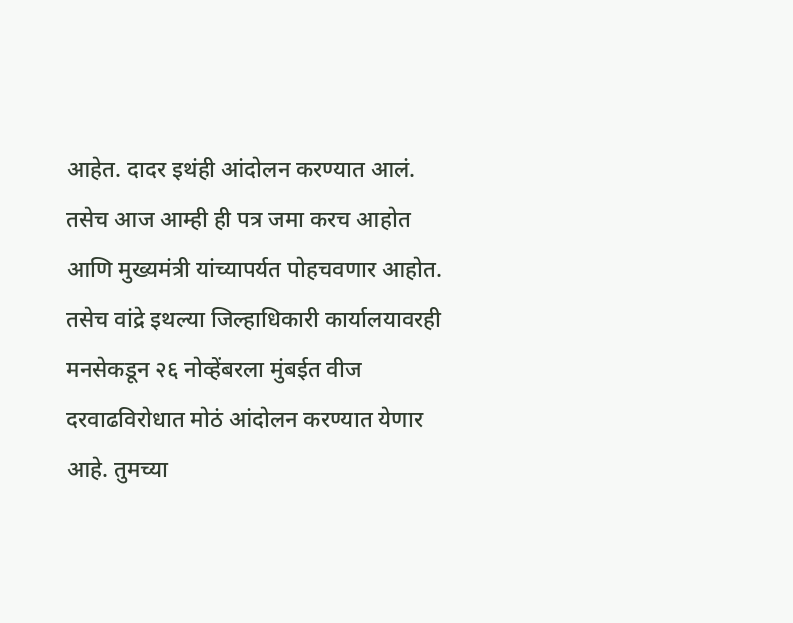आहेत. दादर इथंही आंदोलन करण्यात आलं.
तसेच आज आम्ही ही पत्र जमा करच आहोत आणि मुख्यमंत्री यांच्यापर्यत पोहचवणार आहोत. तसेच वांद्रे इथल्या जिल्हाधिकारी कार्यालयावरही मनसेकडून २६ नोव्हेंबरला मुंबईत वीज दरवाढविरोधात मोठं आंदोलन करण्यात येणार आहे. तुमच्या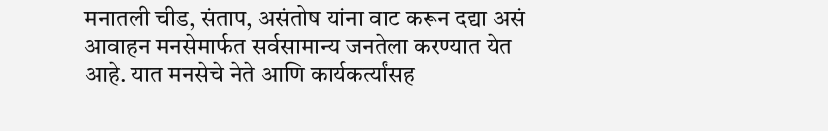मनातली चीड, संताप, असंतोष यांना वाट करून दद्या असं आवाहन मनसेमार्फत सर्वसामान्य जनतेला करण्यात येत आहे. यात मनसेचे नेते आणि कार्यकर्त्यांसह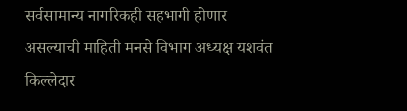सर्वसामान्य नागरिकही सहभागी होणार असल्याची माहिती मनसे विभाग अध्यक्ष यशवंत किल्लेदार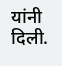यांनी दिली.